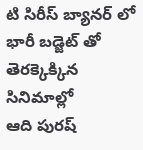టి సిరీస్ బ్యానర్ లో భారీ బడ్జెట్ తో తెరక్కెక్కిన సినిమాల్లో
ఆది పురష్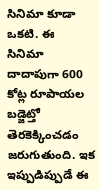సినిమా కూడా ఒకటి. ఈ
సినిమా దాదాపుగా 600 కోట్ల రూపాయల బడ్జెట్తో తెరకెక్కించడం జరుగుతుంది. ఇక ఇప్పుడిప్పుడే ఈ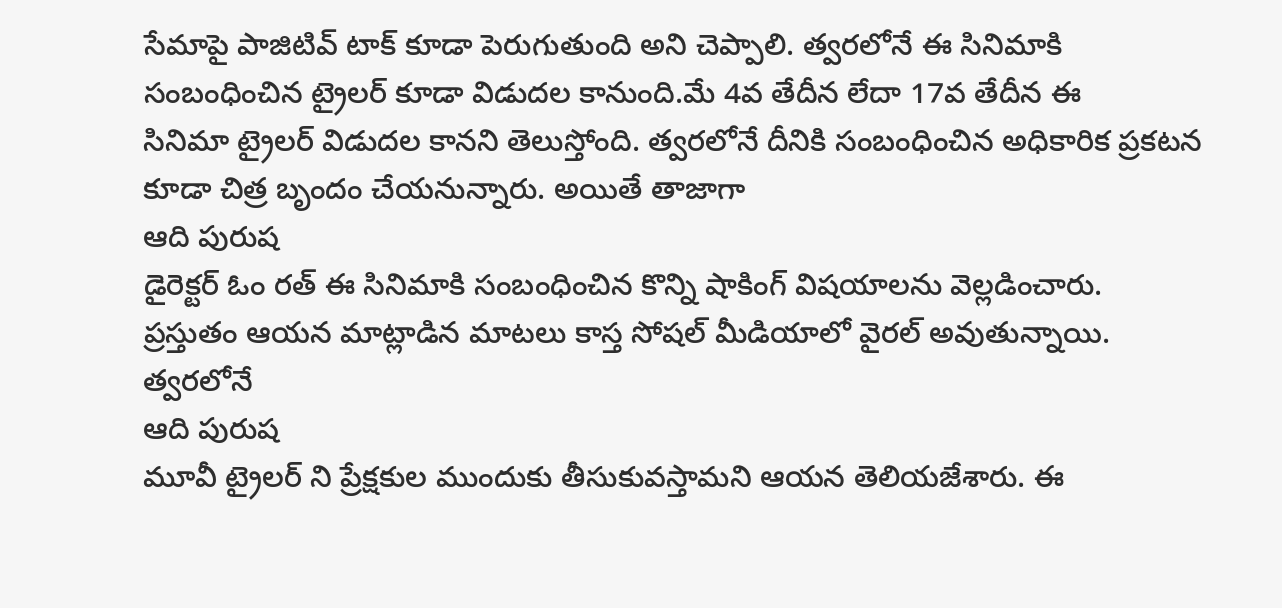సేమాపై పాజిటివ్ టాక్ కూడా పెరుగుతుంది అని చెప్పాలి. త్వరలోనే ఈ సినిమాకి సంబంధించిన ట్రైలర్ కూడా విడుదల కానుంది.మే 4వ తేదీన లేదా 17వ తేదీన ఈ
సినిమా ట్రైలర్ విడుదల కానని తెలుస్తోంది. త్వరలోనే దీనికి సంబంధించిన అధికారిక ప్రకటన కూడా చిత్ర బృందం చేయనున్నారు. అయితే తాజాగా
ఆది పురుష
డైరెక్టర్ ఓం రత్ ఈ సినిమాకి సంబంధించిన కొన్ని షాకింగ్ విషయాలను వెల్లడించారు.
ప్రస్తుతం ఆయన మాట్లాడిన మాటలు కాస్త సోషల్ మీడియాలో వైరల్ అవుతున్నాయి. త్వరలోనే
ఆది పురుష
మూవీ ట్రైలర్ ని ప్రేక్షకుల ముందుకు తీసుకువస్తామని ఆయన తెలియజేశారు. ఈ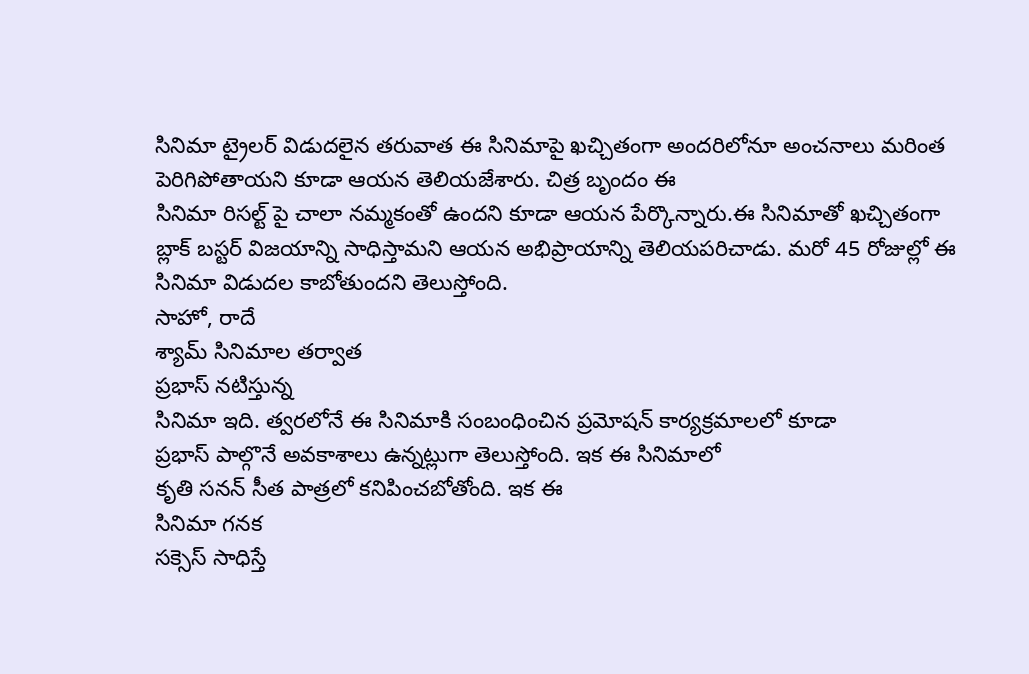సినిమా ట్రైలర్ విడుదలైన తరువాత ఈ సినిమాపై ఖచ్చితంగా అందరిలోనూ అంచనాలు మరింత పెరిగిపోతాయని కూడా ఆయన తెలియజేశారు. చిత్ర బృందం ఈ
సినిమా రిసల్ట్ పై చాలా నమ్మకంతో ఉందని కూడా ఆయన పేర్కొన్నారు.ఈ సినిమాతో ఖచ్చితంగా
బ్లాక్ బస్టర్ విజయాన్ని సాధిస్తామని ఆయన అభిప్రాయాన్ని తెలియపరిచాడు. మరో 45 రోజుల్లో ఈ
సినిమా విడుదల కాబోతుందని తెలుస్తోంది.
సాహో, రాదే
శ్యామ్ సినిమాల తర్వాత
ప్రభాస్ నటిస్తున్న
సినిమా ఇది. త్వరలోనే ఈ సినిమాకి సంబంధించిన ప్రమోషన్ కార్యక్రమాలలో కూడా
ప్రభాస్ పాల్గొనే అవకాశాలు ఉన్నట్లుగా తెలుస్తోంది. ఇక ఈ సినిమాలో
కృతి సనన్ సీత పాత్రలో కనిపించబోతోంది. ఇక ఈ
సినిమా గనక
సక్సెస్ సాధిస్తే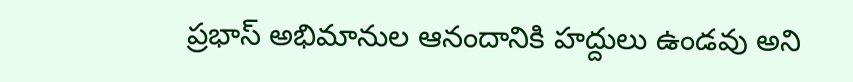ప్రభాస్ అభిమానుల ఆనందానికి హద్దులు ఉండవు అని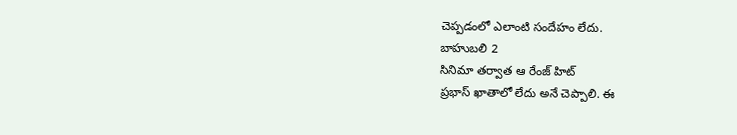చెప్పడంలో ఎలాంటి సందేహం లేదు.
బాహుబలి 2
సినిమా తర్వాత ఆ రేంజ్ హిట్
ప్రభాస్ ఖాతాలో లేదు అనే చెప్పాలి. ఈ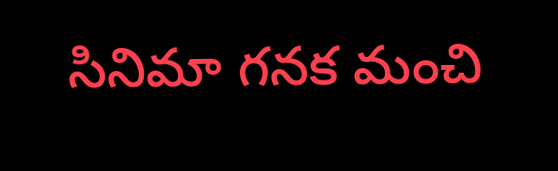సినిమా గనక మంచి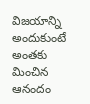విజయాన్ని అందుకుంటే అంతకు మించిన ఆనందం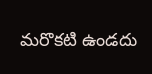మరొకటి ఉండదు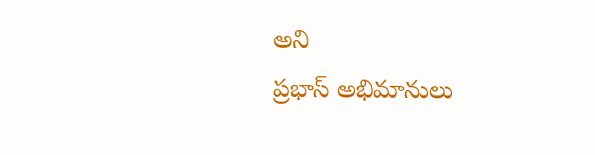అని
ప్రభాస్ అభిమానులు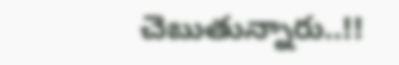చెబుతున్నారు..!!